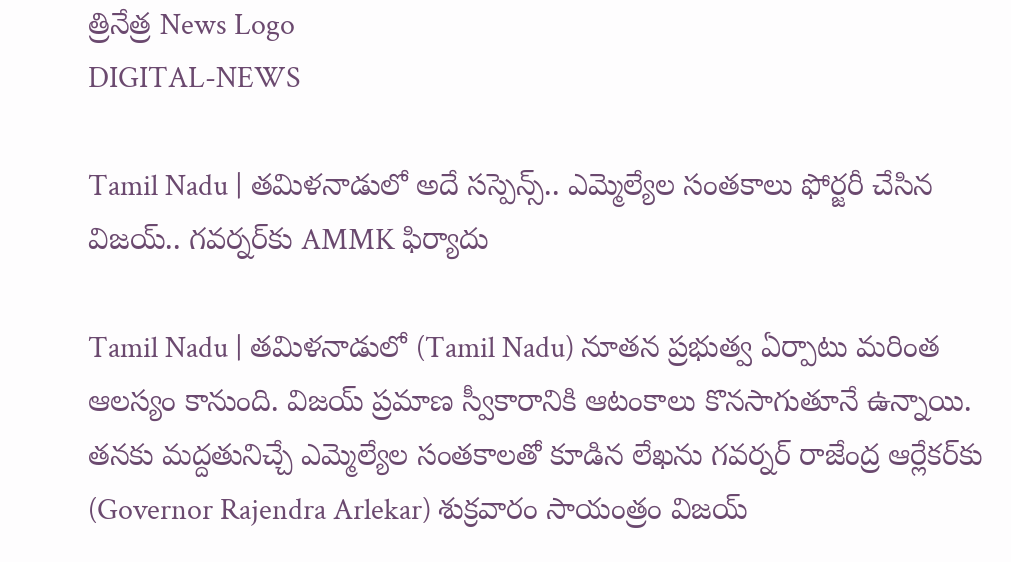త్రినేత్ర News Logo
DIGITAL-NEWS

Tamil Nadu | త‌మిళ‌నాడులో అదే స‌స్పెన్స్‌.. ఎమ్మెల్యేల సంత‌కాలు ఫోర్జ‌రీ చేసిన విజ‌య్‌.. గ‌వ‌ర్న‌ర్‌కు AMMK ఫిర్యాదు

Tamil Nadu | త‌మిళ‌నాడులో (Tamil Nadu) నూత‌న ప్ర‌భుత్వ ఏర్పాటు మ‌రింత ఆల‌స్యం కానుంది. విజ‌య్ ప్ర‌మాణ స్వీకారానికి ఆటంకాలు కొన‌సాగుతూనే ఉన్నాయి. త‌న‌కు మ‌ద్ద‌తునిచ్చే ఎమ్మెల్యేల సంత‌కాల‌తో కూడిన లేఖ‌ను గ‌వ‌ర్న‌ర్ రాజేంద్ర ఆర్లేక‌ర్‌కు (Governor Rajendra Arlekar) శుక్ర‌వారం సాయంత్రం విజ‌య్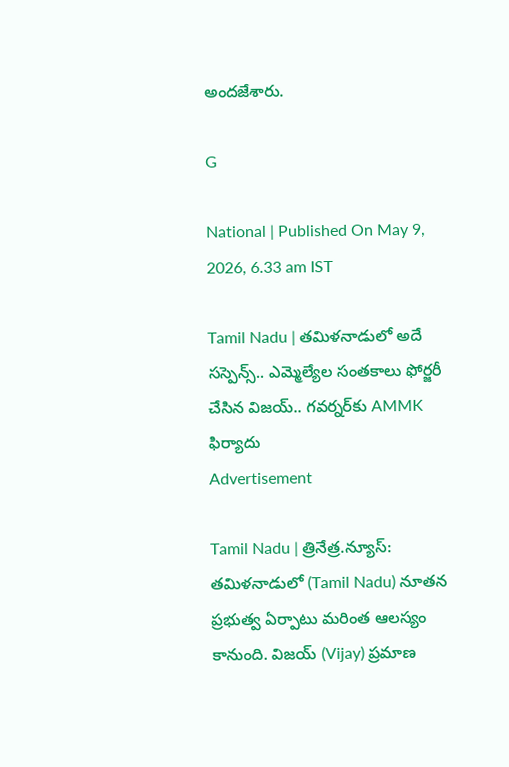అంద‌జేశారు.

G

National | Published On May 9, 2026, 6.33 am IST

Tamil Nadu | త‌మిళ‌నాడులో అదే స‌స్పెన్స్‌.. ఎమ్మెల్యేల సంత‌కాలు ఫోర్జ‌రీ చేసిన విజ‌య్‌.. గ‌వ‌ర్న‌ర్‌కు AMMK ఫిర్యాదు
Advertisement

Tamil Nadu | త్రినేత్ర‌.న్యూస్‌: త‌మిళ‌నాడులో (Tamil Nadu) నూత‌న ప్ర‌భుత్వ ఏర్పాటు మ‌రింత ఆల‌స్యం కానుంది. విజ‌య్ (Vijay) ప్ర‌మాణ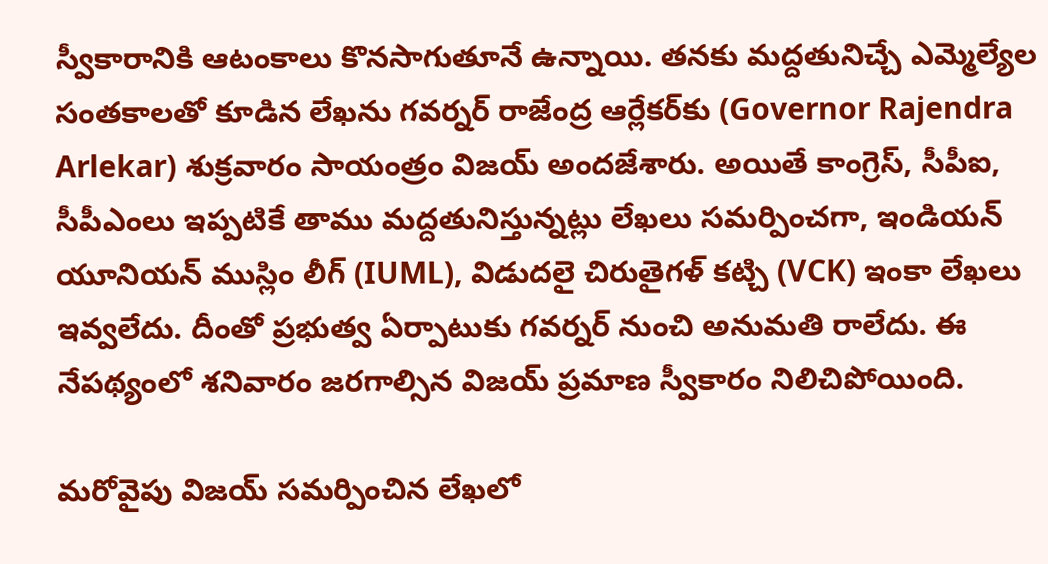స్వీకారానికి ఆటంకాలు కొన‌సాగుతూనే ఉన్నాయి. త‌న‌కు మ‌ద్ద‌తునిచ్చే ఎమ్మెల్యేల సంత‌కాల‌తో కూడిన లేఖ‌ను గ‌వ‌ర్న‌ర్ రాజేంద్ర ఆర్లేక‌ర్‌కు (Governor Rajendra Arlekar) శుక్ర‌వారం సాయంత్రం విజ‌య్ అంద‌జేశారు. అయితే కాంగ్రెస్‌, సీపీఐ, సీపీఎంలు ఇప్ప‌టికే తాము మ‌ద్దతునిస్తున్న‌ట్లు లేఖ‌లు స‌మ‌ర్పించ‌గా, ఇండియ‌న్ యూనియ‌న్ ముస్లిం లీగ్ (IUML), విడుద‌లై చిరుతైగ‌ళ్ క‌ట్చి (VCK) ఇంకా లేఖ‌లు ఇవ్వ‌లేదు. దీంతో ప్ర‌భుత్వ ఏర్పాటుకు గ‌వ‌ర్న‌ర్ నుంచి అనుమ‌తి రాలేదు. ఈ నేప‌థ్యంలో శ‌నివారం జ‌ర‌గాల్సిన విజ‌య్ ప్ర‌మాణ స్వీకారం నిలిచిపోయింది.

మ‌రోవైపు విజ‌య్ స‌మ‌ర్పించిన లేఖ‌లో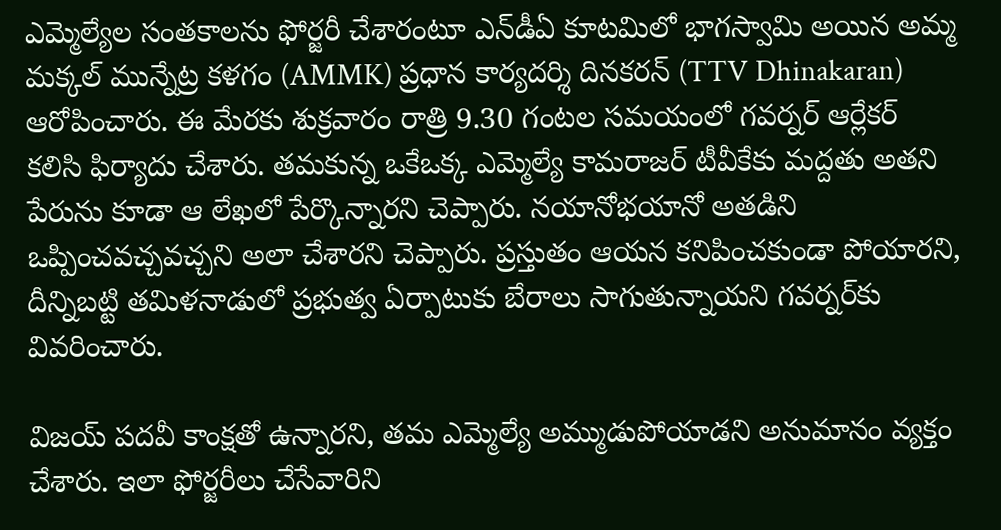ఎమ్మెల్యేల సంత‌కాల‌ను ఫోర్జ‌రీ చేశారంటూ ఎన్‌డీఏ కూటమిలో భాగస్వామి అయిన అమ్మ మ‌క్క‌ల్ మున్నేట్ర క‌ళ‌గం (AMMK) ప్ర‌ధాన కార్య‌దర్శి దినకరన్ (TTV Dhinakaran) ఆరోపించారు. ఈ మేర‌కు శుక్ర‌వారం రాత్రి 9.30 గంట‌ల స‌మ‌యంలో గవర్నర్‌ ఆర్లేకర్ క‌లిసి ఫిర్యాదు చేశారు. త‌మ‌కున్న ఒకేఒక్క ఎమ్మెల్యే కామరాజర్ టీవీకేకు మద్దతు అత‌ని పేరును కూడా ఆ లేఖ‌లో పేర్కొన్నార‌ని చెప్పారు. న‌యానోభ‌యానో అత‌డిని ఒప్పించ‌వ‌చ్చ‌వ‌చ్చ‌ని అలా చేశార‌ని చెప్పారు. ప్రస్తుతం ఆయన కనిపించకుండా పోయార‌ని, దీన్నిబట్టి తమిళనాడులో ప్రభుత్వ ఏర్పాటుకు బేరాలు సాగుతున్నాయని గవర్నర్‌కు వివరించారు.

విజయ్‌ పదవీ కాంక్షతో ఉన్నారని, తమ ఎమ్మెల్యే అమ్ముడుపోయాడని అనుమానం వ్యక్తం చేశారు. ఇలా ఫోర్జ‌రీలు చేసేవారిని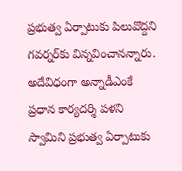ప్ర‌భుత్వ ఏర్పాటుకు పిలువొద్ద‌ని గ‌వ‌ర్న‌ర్‌కు విన్న‌వించాన‌న్నారు. అదేవిధంగా అన్నాడీఎంకే ప్రధాన కార్యదర్శి పళని స్వామిని ప్రభుత్వ ఏర్పాటుకు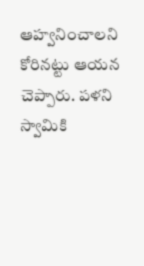ఆహ్వనించాలని కోరిన‌ట్టు ఆయ‌న చెప్పారు. పళని స్వామికి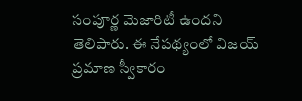సంపూర్ణ మెజారిటీ ఉందని తెలిపారు. ఈ నేప‌థ్యంలో విజయ్‌ ప్రమాణ స్వీకారం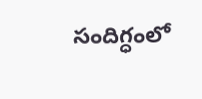సందిగ్ధంలో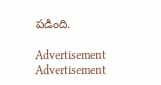పడింది.

Advertisement
Advertisement